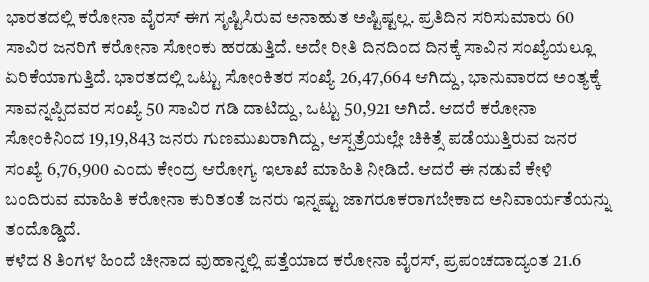ಭಾರತದಲ್ಲಿ ಕರೋನಾ ವೈರಸ್ ಈಗ ಸೃಷ್ಟಿಸಿರುವ ಅನಾಹುತ ಅಷ್ಟಿಷ್ಟಲ್ಲ. ಪ್ರತಿದಿನ ಸರಿಸುಮಾರು 60 ಸಾವಿರ ಜನರಿಗೆ ಕರೋನಾ ಸೋಂಕು ಹರಡುತ್ತಿದೆ. ಅದೇ ರೀತಿ ದಿನದಿಂದ ದಿನಕ್ಕೆ ಸಾವಿನ ಸಂಖ್ಯೆಯಲ್ಲೂ ಏರಿಕೆಯಾಗುತ್ತಿದೆ. ಭಾರತದಲ್ಲಿ ಒಟ್ಟು ಸೋಂಕಿತರ ಸಂಖ್ಯೆ 26,47,664 ಆಗಿದ್ದು, ಭಾನುವಾರದ ಅಂತ್ಯಕ್ಕೆ ಸಾವನ್ನಪ್ಪಿದವರ ಸಂಖ್ಯೆ 50 ಸಾವಿರ ಗಡಿ ದಾಟಿದ್ದು, ಒಟ್ಟು 50,921 ಅಗಿದೆ. ಆದರೆ ಕರೋನಾ ಸೋಂಕಿನಿಂದ 19,19,843 ಜನರು ಗುಣಮುಖರಾಗಿದ್ದು, ಆಸ್ಪತ್ರೆಯಲ್ಲೇ ಚಿಕಿತ್ಸೆ ಪಡೆಯುತ್ತಿರುವ ಜನರ ಸಂಖ್ಯೆ 6,76,900 ಎಂದು ಕೇಂದ್ರ ಆರೋಗ್ಯ ಇಲಾಖೆ ಮಾಹಿತಿ ನೀಡಿದೆ. ಆದರೆ ಈ ನಡುವೆ ಕೇಳಿ ಬಂದಿರುವ ಮಾಹಿತಿ ಕರೋನಾ ಕುರಿತಂತೆ ಜನರು ಇನ್ನಷ್ಟು ಜಾಗರೂಕರಾಗಬೇಕಾದ ಅನಿವಾರ್ಯತೆಯನ್ನು ತಂದೊಡ್ಡಿದೆ.
ಕಳೆದ 8 ತಿಂಗಳ ಹಿಂದೆ ಚೀನಾದ ವುಹಾನ್ನಲ್ಲಿ ಪತ್ತೆಯಾದ ಕರೋನಾ ವೈರಸ್, ಪ್ರಪಂಚದಾದ್ಯಂತ 21.6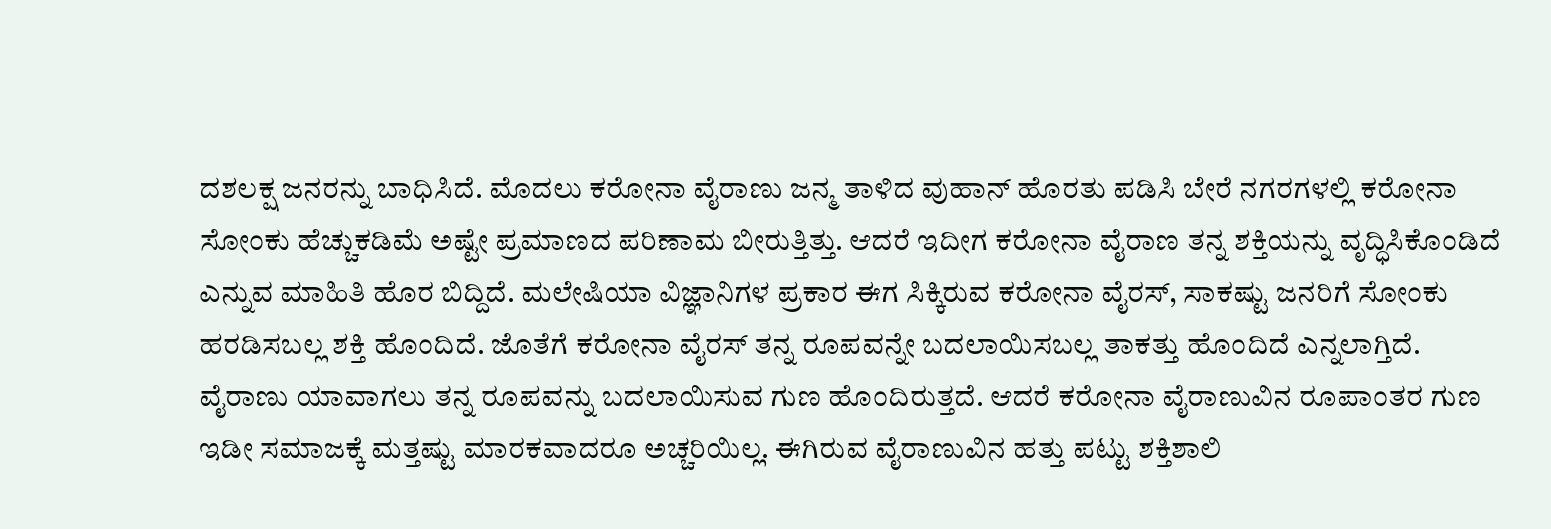ದಶಲಕ್ಷ ಜನರನ್ನು ಬಾಧಿಸಿದೆ. ಮೊದಲು ಕರೋನಾ ವೈರಾಣು ಜನ್ಮ ತಾಳಿದ ವುಹಾನ್ ಹೊರತು ಪಡಿಸಿ ಬೇರೆ ನಗರಗಳಲ್ಲಿ ಕರೋನಾ ಸೋಂಕು ಹೆಚ್ಚುಕಡಿಮೆ ಅಷ್ಟೇ ಪ್ರಮಾಣದ ಪರಿಣಾಮ ಬೀರುತ್ತಿತ್ತು. ಆದರೆ ಇದೀಗ ಕರೋನಾ ವೈರಾಣ ತನ್ನ ಶಕ್ತಿಯನ್ನು ವೃದ್ಧಿಸಿಕೊಂಡಿದೆ ಎನ್ನುವ ಮಾಹಿತಿ ಹೊರ ಬಿದ್ದಿದೆ. ಮಲೇಷಿಯಾ ವಿಜ್ಞಾನಿಗಳ ಪ್ರಕಾರ ಈಗ ಸಿಕ್ಕಿರುವ ಕರೋನಾ ವೈರಸ್, ಸಾಕಷ್ಟು ಜನರಿಗೆ ಸೋಂಕು ಹರಡಿಸಬಲ್ಲ ಶಕ್ತಿ ಹೊಂದಿದೆ. ಜೊತೆಗೆ ಕರೋನಾ ವೈರಸ್ ತನ್ನ ರೂಪವನ್ನೇ ಬದಲಾಯಿಸಬಲ್ಲ ತಾಕತ್ತು ಹೊಂದಿದೆ ಎನ್ನಲಾಗ್ತಿದೆ.
ವೈರಾಣು ಯಾವಾಗಲು ತನ್ನ ರೂಪವನ್ನು ಬದಲಾಯಿಸುವ ಗುಣ ಹೊಂದಿರುತ್ತದೆ. ಆದರೆ ಕರೋನಾ ವೈರಾಣುವಿನ ರೂಪಾಂತರ ಗುಣ ಇಡೀ ಸಮಾಜಕ್ಕೆ ಮತ್ತಷ್ಟು ಮಾರಕವಾದರೂ ಅಚ್ಚರಿಯಿಲ್ಲ. ಈಗಿರುವ ವೈರಾಣುವಿನ ಹತ್ತು ಪಟ್ಟು ಶಕ್ತಿಶಾಲಿ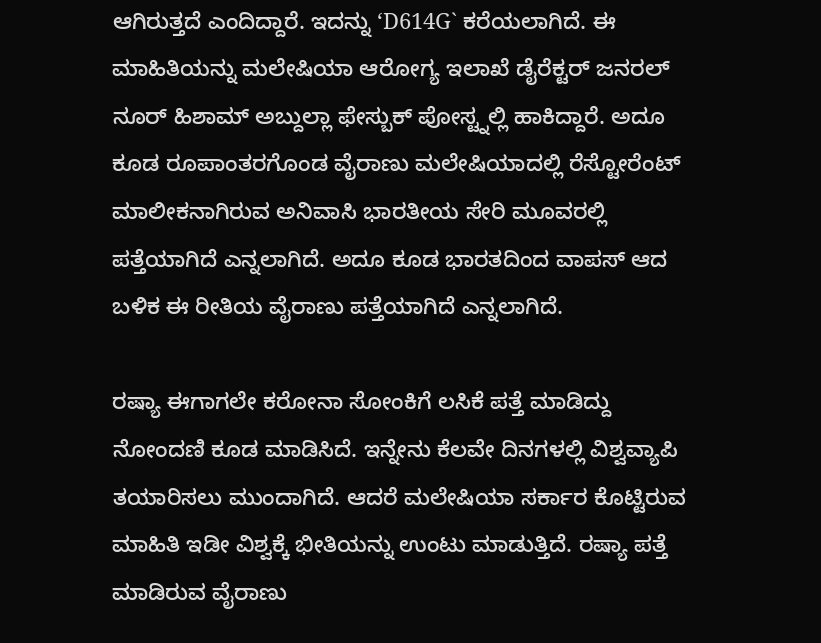ಆಗಿರುತ್ತದೆ ಎಂದಿದ್ದಾರೆ. ಇದನ್ನು ‘D614G` ಕರೆಯಲಾಗಿದೆ. ಈ ಮಾಹಿತಿಯನ್ನು ಮಲೇಷಿಯಾ ಆರೋಗ್ಯ ಇಲಾಖೆ ಡೈರೆಕ್ಟರ್ ಜನರಲ್ ನೂರ್ ಹಿಶಾಮ್ ಅಬ್ದುಲ್ಲಾ ಫೇಸ್ಬುಕ್ ಪೋಸ್ಟ್ನಲ್ಲಿ ಹಾಕಿದ್ದಾರೆ. ಅದೂ ಕೂಡ ರೂಪಾಂತರಗೊಂಡ ವೈರಾಣು ಮಲೇಷಿಯಾದಲ್ಲಿ ರೆಸ್ಟೋರೆಂಟ್ ಮಾಲೀಕನಾಗಿರುವ ಅನಿವಾಸಿ ಭಾರತೀಯ ಸೇರಿ ಮೂವರಲ್ಲಿ ಪತ್ತೆಯಾಗಿದೆ ಎನ್ನಲಾಗಿದೆ. ಅದೂ ಕೂಡ ಭಾರತದಿಂದ ವಾಪಸ್ ಆದ ಬಳಿಕ ಈ ರೀತಿಯ ವೈರಾಣು ಪತ್ತೆಯಾಗಿದೆ ಎನ್ನಲಾಗಿದೆ.

ರಷ್ಯಾ ಈಗಾಗಲೇ ಕರೋನಾ ಸೋಂಕಿಗೆ ಲಸಿಕೆ ಪತ್ತೆ ಮಾಡಿದ್ದು ನೋಂದಣಿ ಕೂಡ ಮಾಡಿಸಿದೆ. ಇನ್ನೇನು ಕೆಲವೇ ದಿನಗಳಲ್ಲಿ ವಿಶ್ವವ್ಯಾಪಿ ತಯಾರಿಸಲು ಮುಂದಾಗಿದೆ. ಆದರೆ ಮಲೇಷಿಯಾ ಸರ್ಕಾರ ಕೊಟ್ಟಿರುವ ಮಾಹಿತಿ ಇಡೀ ವಿಶ್ವಕ್ಕೆ ಭೀತಿಯನ್ನು ಉಂಟು ಮಾಡುತ್ತಿದೆ. ರಷ್ಯಾ ಪತ್ತೆ ಮಾಡಿರುವ ವೈರಾಣು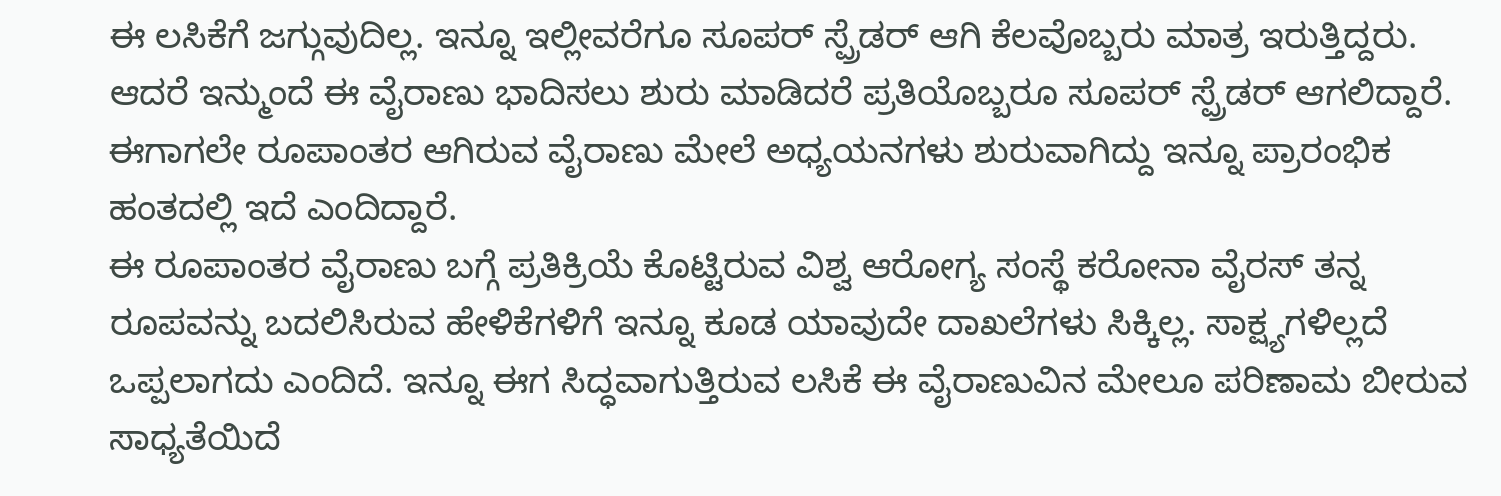ಈ ಲಸಿಕೆಗೆ ಜಗ್ಗುವುದಿಲ್ಲ. ಇನ್ನೂ ಇಲ್ಲೀವರೆಗೂ ಸೂಪರ್ ಸ್ಪ್ರೆಡರ್ ಆಗಿ ಕೆಲವೊಬ್ಬರು ಮಾತ್ರ ಇರುತ್ತಿದ್ದರು. ಆದರೆ ಇನ್ಮುಂದೆ ಈ ವೈರಾಣು ಭಾದಿಸಲು ಶುರು ಮಾಡಿದರೆ ಪ್ರತಿಯೊಬ್ಬರೂ ಸೂಪರ್ ಸ್ಪ್ರೆಡರ್ ಆಗಲಿದ್ದಾರೆ. ಈಗಾಗಲೇ ರೂಪಾಂತರ ಆಗಿರುವ ವೈರಾಣು ಮೇಲೆ ಅಧ್ಯಯನಗಳು ಶುರುವಾಗಿದ್ದು ಇನ್ನೂ ಪ್ರಾರಂಭಿಕ ಹಂತದಲ್ಲಿ ಇದೆ ಎಂದಿದ್ದಾರೆ.
ಈ ರೂಪಾಂತರ ವೈರಾಣು ಬಗ್ಗೆ ಪ್ರತಿಕ್ರಿಯೆ ಕೊಟ್ಟಿರುವ ವಿಶ್ವ ಆರೋಗ್ಯ ಸಂಸ್ಥೆ ಕರೋನಾ ವೈರಸ್ ತನ್ನ ರೂಪವನ್ನು ಬದಲಿಸಿರುವ ಹೇಳಿಕೆಗಳಿಗೆ ಇನ್ನೂ ಕೂಡ ಯಾವುದೇ ದಾಖಲೆಗಳು ಸಿಕ್ಕಿಲ್ಲ. ಸಾಕ್ಷ್ಯಗಳಿಲ್ಲದೆ ಒಪ್ಪಲಾಗದು ಎಂದಿದೆ. ಇನ್ನೂ ಈಗ ಸಿದ್ಧವಾಗುತ್ತಿರುವ ಲಸಿಕೆ ಈ ವೈರಾಣುವಿನ ಮೇಲೂ ಪರಿಣಾಮ ಬೀರುವ ಸಾಧ್ಯತೆಯಿದೆ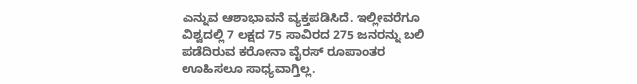ಎನ್ನುವ ಆಶಾಭಾವನೆ ವ್ಯಕ್ತಪಡಿಸಿದೆ. ಇಲ್ಲೀವರೆಗೂ ವಿಶ್ವದಲ್ಲಿ 7 ಲಕ್ಷದ 75 ಸಾವಿರದ 275 ಜನರನ್ನು ಬಲಿ ಪಡೆದಿರುವ ಕರೋನಾ ವೈರಸ್ ರೂಪಾಂತರ ಊಹಿಸಲೂ ಸಾಧ್ಯವಾಗ್ತಿಲ್ಲ.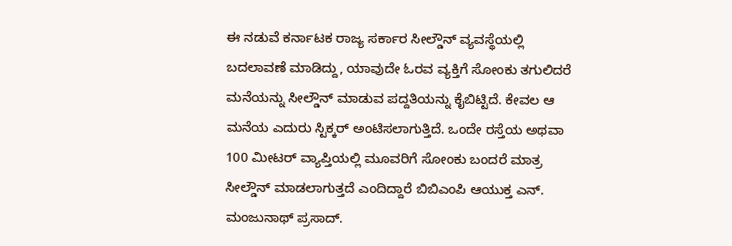ಈ ನಡುವೆ ಕರ್ನಾಟಕ ರಾಜ್ಯ ಸರ್ಕಾರ ಸೀಲ್ಡೌನ್ ವ್ಯವಸ್ಥೆಯಲ್ಲಿ ಬದಲಾವಣೆ ಮಾಡಿದ್ದು, ಯಾವುದೇ ಓರವ ವ್ಯಕ್ತಿಗೆ ಸೋಂಕು ತಗುಲಿದರೆ ಮನೆಯನ್ನು ಸೀಲ್ಡೌನ್ ಮಾಡುವ ಪದ್ದತಿಯನ್ನು ಕೈಬಿಟ್ಟಿದೆ. ಕೇವಲ ಆ ಮನೆಯ ಎದುರು ಸ್ಟಿಕ್ಕರ್ ಅಂಟಿಸಲಾಗುತ್ತಿದೆ. ಒಂದೇ ರಸ್ತೆಯ ಅಥವಾ 100 ಮೀಟರ್ ವ್ಯಾಪ್ತಿಯಲ್ಲಿ ಮೂವರಿಗೆ ಸೋಂಕು ಬಂದರೆ ಮಾತ್ರ ಸೀಲ್ಡೌನ್ ಮಾಡಲಾಗುತ್ತದೆ ಎಂದಿದ್ದಾರೆ ಬಿಬಿಎಂಪಿ ಆಯುಕ್ತ ಎನ್. ಮಂಜುನಾಥ್ ಪ್ರಸಾದ್.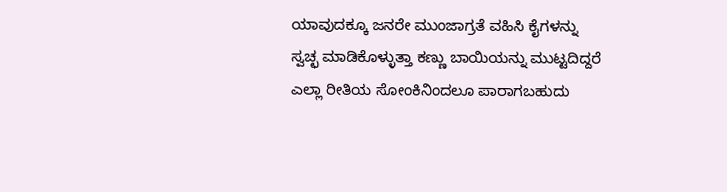ಯಾವುದಕ್ಕೂ ಜನರೇ ಮುಂಜಾಗ್ರತೆ ವಹಿಸಿ ಕೈಗಳನ್ನು ಸ್ವಚ್ಛ ಮಾಡಿಕೊಳ್ಳುತ್ತಾ ಕಣ್ಣು ಬಾಯಿಯನ್ನು ಮುಟ್ಟದಿದ್ದರೆ ಎಲ್ಲಾ ರೀತಿಯ ಸೋಂಕಿನಿಂದಲೂ ಪಾರಾಗಬಹುದು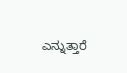ಎನ್ನುತ್ತಾರೆ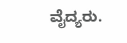ವೈದ್ಯರು.